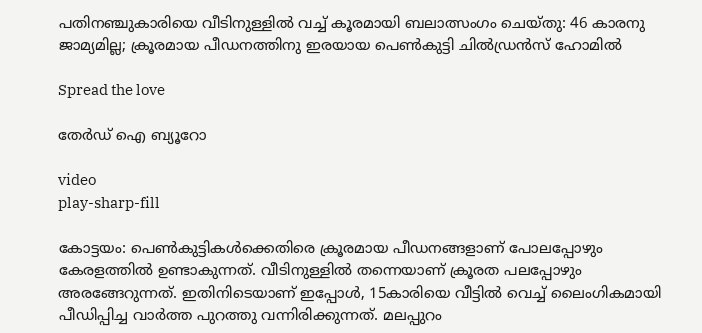പതിനഞ്ചുകാരിയെ വീടിനുള്ളിൽ വച്ച് കൂരമായി ബലാത്സംഗം ചെയ്തു: 46 കാരനു ജാമ്യമില്ല; ക്രൂരമായ പീഡനത്തിനു ഇരയായ പെൺകുട്ടി ചിൽഡ്രൻസ് ഹോമിൽ

Spread the love

തേർഡ് ഐ ബ്യൂറോ

video
play-sharp-fill

കോട്ടയം: പെൺകുട്ടികൾക്കെതിരെ ക്രൂരമായ പീഡനങ്ങളാണ് പോലപ്പോഴും കേരളത്തിൽ ഉണ്ടാകുന്നത്. വീടിനുള്ളിൽ തന്നെയാണ് ക്രൂരത പലപ്പോഴും അരങ്ങേറുന്നത്. ഇതിനിടെയാണ് ഇപ്പോൾ, 15കാരിയെ വീട്ടിൽ വെച്ച് ലൈംഗികമായി പീഡിപ്പിച്ച വാർത്ത പുറത്തു വന്നിരിക്കുന്നത്. മലപ്പുറം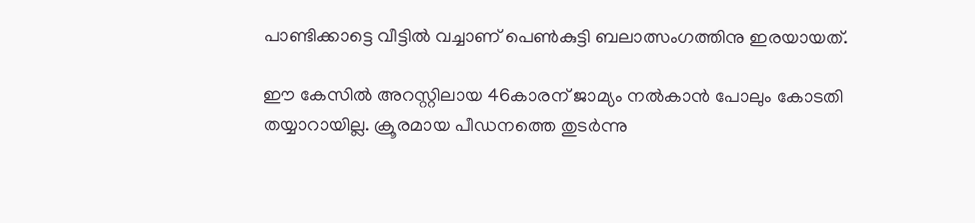പാണ്ടിക്കാട്ടെ വീട്ടിൽ വച്ചാണ് പെൺകുട്ടി ബലാത്സംഗത്തിനു ഇരയായത്.

ഈ കേസിൽ അറസ്റ്റിലായ 46കാരന് ജാമ്യം നൽകാൻ പോലും കോടതി തയ്യാറായില്ല. ക്രൂരമായ പീഡനത്തെ തുടർന്നു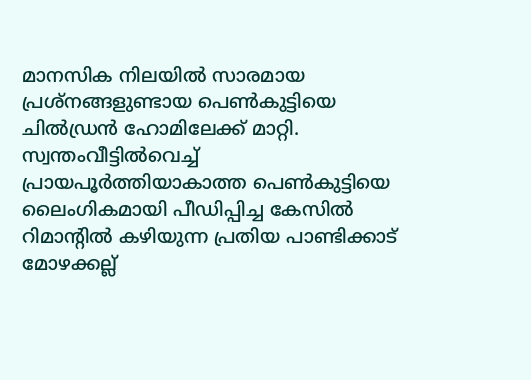മാനസിക നിലയിൽ സാരമായ പ്രശ്‌നങ്ങളുണ്ടായ പെൺകുട്ടിയെ ചിൽഡ്രൻ ഹോമിലേക്ക് മാറ്റി. സ്വന്തംവീട്ടിൽവെച്ച് പ്രായപൂർത്തിയാകാത്ത പെൺകുട്ടിയെ ലൈംഗികമായി പീഡിപ്പിച്ച കേസിൽ റിമാന്റിൽ കഴിയുന്ന പ്രതിയ പാണ്ടിക്കാട് മോഴക്കല്ല്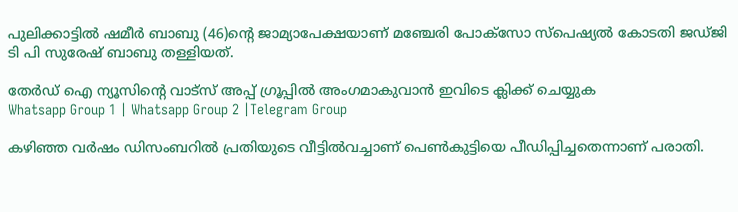പുലിക്കാട്ടിൽ ഷമീർ ബാബു (46)ന്റെ ജാമ്യാപേക്ഷയാണ് മഞ്ചേരി പോക്‌സോ സ്‌പെഷ്യൽ കോടതി ജഡ്ജി ടി പി സുരേഷ് ബാബു തള്ളിയത്.

തേർഡ് ഐ ന്യൂസിന്റെ വാട്സ് അപ്പ് ഗ്രൂപ്പിൽ അംഗമാകുവാൻ ഇവിടെ ക്ലിക്ക് ചെയ്യുക
Whatsapp Group 1 | Whatsapp Group 2 |Telegram Group

കഴിഞ്ഞ വർഷം ഡിസംബറിൽ പ്രതിയുടെ വീട്ടിൽവച്ചാണ് പെൺകുട്ടിയെ പീഡിപ്പിച്ചതെന്നാണ് പരാതി.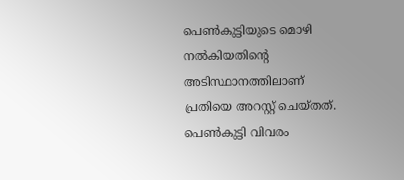പെൺകുട്ടിയുടെ മൊഴി നൽകിയതിന്റെ അടിസ്ഥാനത്തിലാണ് പ്രതിയെ അറസ്റ്റ് ചെയ്തത്. പെൺകുട്ടി വിവരം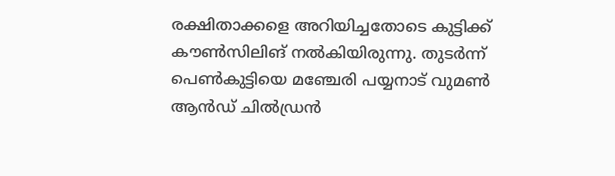രക്ഷിതാക്കളെ അറിയിച്ചതോടെ കുട്ടിക്ക് കൗൺസിലിങ് നൽകിയിരുന്നു. തുടർന്ന് പെൺകുട്ടിയെ മഞ്ചേരി പയ്യനാട് വുമൺ ആൻഡ് ചിൽഡ്രൻ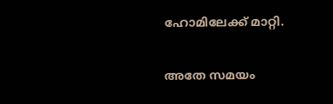ഹോമിലേക്ക് മാറ്റി.

അതേ സമയം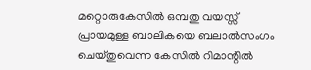മറ്റൊരുകേസിൽ ഒമ്പതു വയസ്സ് പ്രായമുള്ള ബാലികയെ ബലാൽസംഗം ചെയ്തുവെന്ന കേസിൽ റിമാന്റിൽ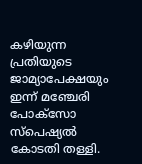കഴിയുന്ന പ്രതിയുടെ ജാമ്യാപേക്ഷയും ഇന്ന് മഞ്ചേരി പോക്‌സോ സ്‌പെഷ്യൽ കോടതി തള്ളി.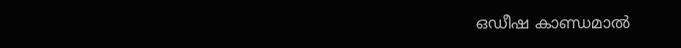ഒഡീഷ കാണ്ഡമാൽ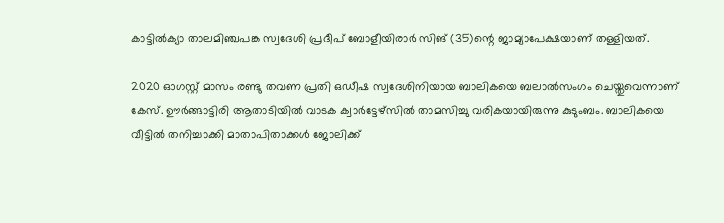കാട്ടിൽക്യാ താലമിഞ്ചപങ്ക സ്വദേശി പ്രദീപ് ബോളീയിരാർ സിങ് (35)ന്റെ ജാമ്യാപേക്ഷയാണ് തള്ളിയത്.

2020 ഓഗസ്റ്റ് മാസം രണ്ടു തവണ പ്രതി ഒഡീഷ സ്വദേശിനിയായ ബാലികയെ ബലാൽസംഗം ചെയ്തുവെന്നാണ് കേസ്. ഊർങ്ങാട്ടിരി ആതാടിയിൽ വാടക ക്വാർട്ടേഴ്‌സിൽ താമസിച്ചു വരികയായിരുന്നു കുടുംബം. ബാലികയെ വീട്ടിൽ തനിച്ചാക്കി മാതാപിതാക്കൾ ജോലിക്ക്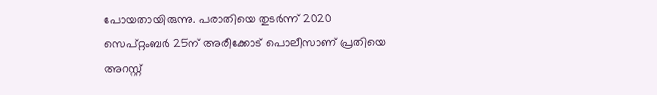പോയതായിരുന്നു. പരാതിയെ തുടർന്ന് 2020 സെപ്റ്റംബർ 25ന് അരീക്കോട് പൊലീസാണ് പ്രതിയെ അറസ്റ്റ്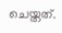ചെയ്തത്.